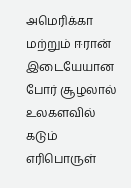அமெரிக்கா மற்றும் ஈரான் இடையேயான போர் சூழலால் உலகளவில் கடும் எரிபொருள்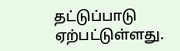தட்டுப்பாடு ஏற்பட்டுள்ளது.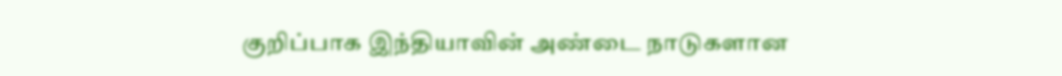குறிப்பாக இந்தியாவின் அண்டை நாடுகளான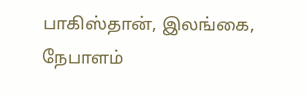பாகிஸ்தான், இலங்கை, நேபாளம்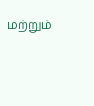மற்றும்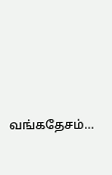வங்கதேசம்…